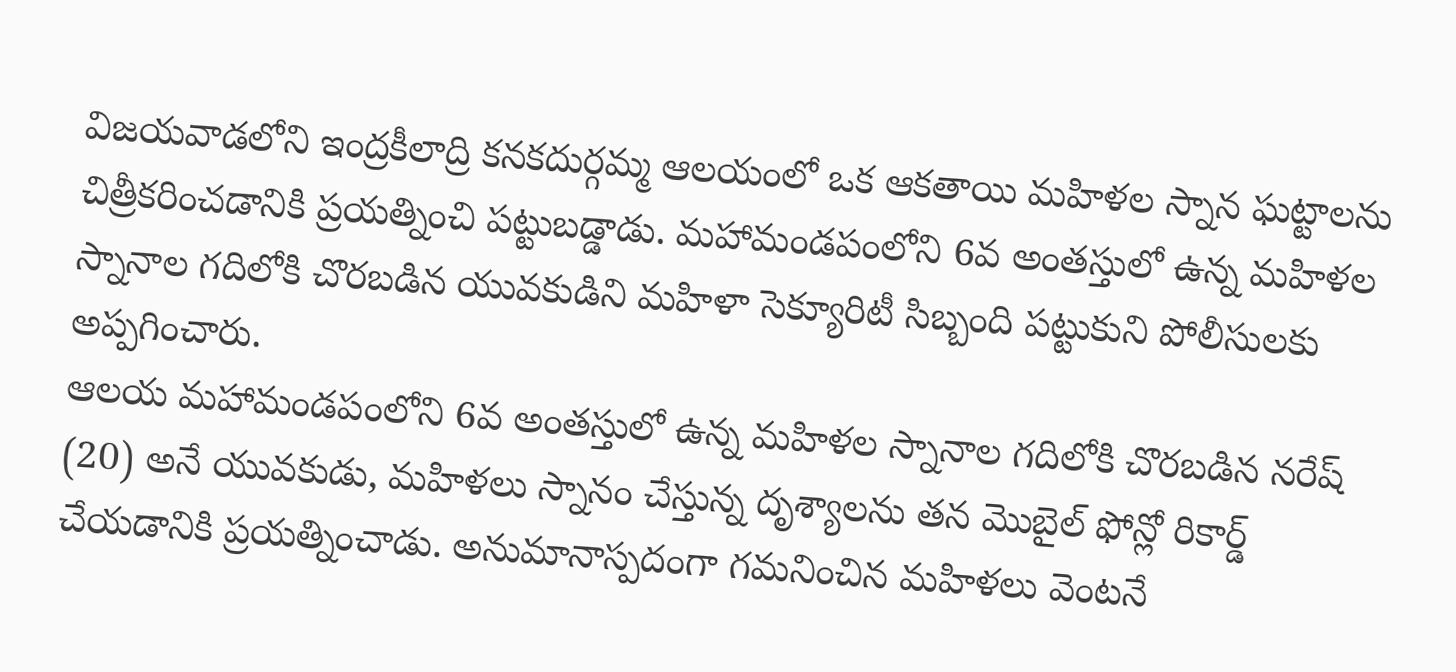విజయవాడలోని ఇంద్రకీలాద్రి కనకదుర్గమ్మ ఆలయంలో ఒక ఆకతాయి మహిళల స్నాన ఘట్టాలను చిత్రీకరించడానికి ప్రయత్నించి పట్టుబడ్డాడు. మహామండపంలోని 6వ అంతస్తులో ఉన్న మహిళల స్నానాల గదిలోకి చొరబడిన యువకుడిని మహిళా సెక్యూరిటీ సిబ్బంది పట్టుకుని పోలీసులకు అప్పగించారు.
ఆలయ మహామండపంలోని 6వ అంతస్తులో ఉన్న మహిళల స్నానాల గదిలోకి చొరబడిన నరేష్ (20) అనే యువకుడు, మహిళలు స్నానం చేస్తున్న దృశ్యాలను తన మొబైల్ ఫోన్లో రికార్డ్ చేయడానికి ప్రయత్నించాడు. అనుమానాస్పదంగా గమనించిన మహిళలు వెంటనే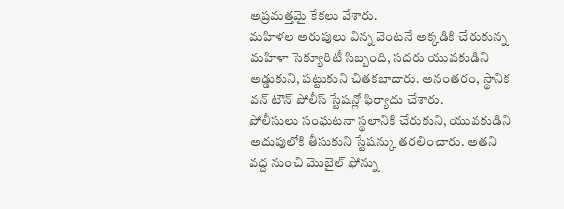అప్రమత్తమై కేకలు వేశారు.
మహిళల అరుపులు విన్న వెంటనే అక్కడికి చేరుకున్న మహిళా సెక్యూరిటీ సిబ్బంది, సదరు యువకుడిని అడ్డుకుని, పట్టుకుని చితకబాదారు. అనంతరం, స్థానిక వన్ టౌన్ పోలీస్ స్టేషన్లో ఫిర్యాదు చేశారు.
పోలీసులు సంఘటనా స్థలానికి చేరుకుని, యువకుడిని అదుపులోకి తీసుకుని స్టేషన్కు తరలించారు. అతని వద్ద నుంచి మొబైల్ ఫోన్ను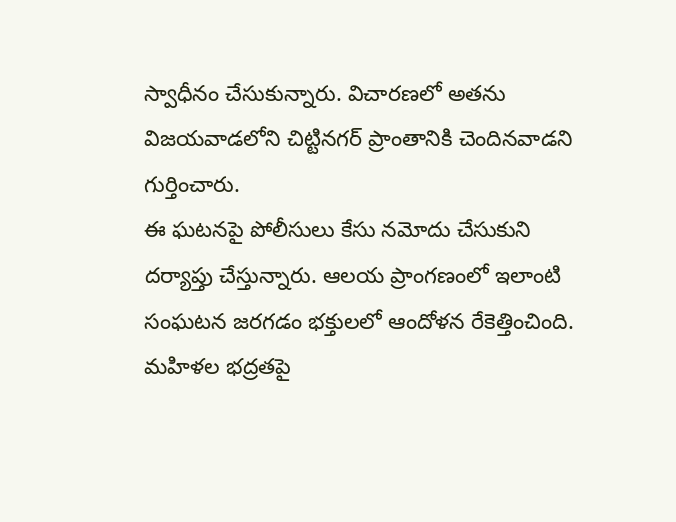స్వాధీనం చేసుకున్నారు. విచారణలో అతను విజయవాడలోని చిట్టినగర్ ప్రాంతానికి చెందినవాడని గుర్తించారు.
ఈ ఘటనపై పోలీసులు కేసు నమోదు చేసుకుని దర్యాప్తు చేస్తున్నారు. ఆలయ ప్రాంగణంలో ఇలాంటి సంఘటన జరగడం భక్తులలో ఆందోళన రేకెత్తించింది. మహిళల భద్రతపై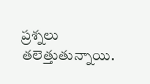ప్రశ్నలు తలెత్తుతున్నాయి.